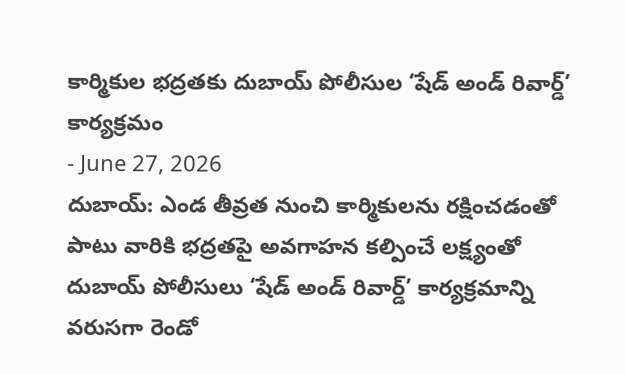కార్మికుల భద్రతకు దుబాయ్ పోలీసుల ‘షేడ్ అండ్ రివార్డ్’ కార్యక్రమం
- June 27, 2026
దుబాయ్: ఎండ తీవ్రత నుంచి కార్మికులను రక్షించడంతో పాటు వారికి భద్రతపై అవగాహన కల్పించే లక్ష్యంతో దుబాయ్ పోలీసులు ‘షేడ్ అండ్ రివార్డ్’ కార్యక్రమాన్ని వరుసగా రెండో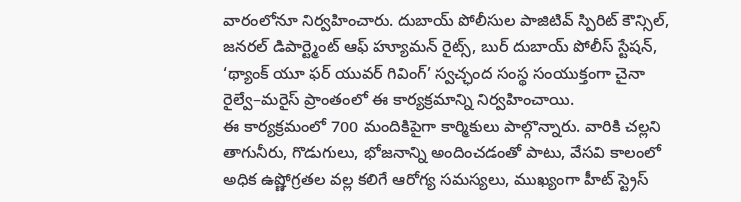వారంలోనూ నిర్వహించారు. దుబాయ్ పోలీసుల పాజిటివ్ స్పిరిట్ కౌన్సిల్, జనరల్ డిపార్ట్మెంట్ ఆఫ్ హ్యూమన్ రైట్స్, బుర్ దుబాయ్ పోలీస్ స్టేషన్, ‘థ్యాంక్ యూ ఫర్ యువర్ గివింగ్’ స్వచ్ఛంద సంస్థ సంయుక్తంగా చైనా రైల్వే–మరైస్ ప్రాంతంలో ఈ కార్యక్రమాన్ని నిర్వహించాయి.
ఈ కార్యక్రమంలో 700 మందికిపైగా కార్మికులు పాల్గొన్నారు. వారికి చల్లని తాగునీరు, గొడుగులు, భోజనాన్ని అందించడంతో పాటు, వేసవి కాలంలో అధిక ఉష్ణోగ్రతల వల్ల కలిగే ఆరోగ్య సమస్యలు, ముఖ్యంగా హీట్ స్ట్రెస్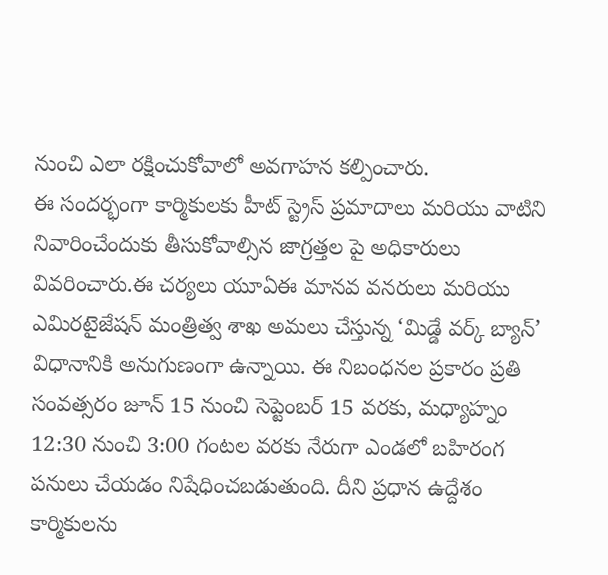నుంచి ఎలా రక్షించుకోవాలో అవగాహన కల్పించారు.
ఈ సందర్భంగా కార్మికులకు హీట్ స్ట్రెస్ ప్రమాదాలు మరియు వాటిని నివారించేందుకు తీసుకోవాల్సిన జాగ్రత్తల పై అధికారులు వివరించారు.ఈ చర్యలు యూఏఈ మానవ వనరులు మరియు ఎమిరటైజేషన్ మంత్రిత్వ శాఖ అమలు చేస్తున్న ‘మిడ్డే వర్క్ బ్యాన్’ విధానానికి అనుగుణంగా ఉన్నాయి. ఈ నిబంధనల ప్రకారం ప్రతి సంవత్సరం జూన్ 15 నుంచి సెప్టెంబర్ 15 వరకు, మధ్యాహ్నం 12:30 నుంచి 3:00 గంటల వరకు నేరుగా ఎండలో బహిరంగ పనులు చేయడం నిషేధించబడుతుంది. దీని ప్రధాన ఉద్దేశం కార్మికులను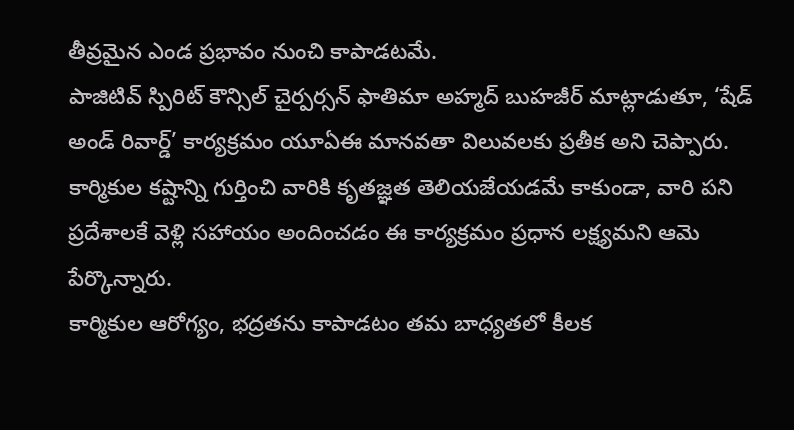తీవ్రమైన ఎండ ప్రభావం నుంచి కాపాడటమే.
పాజిటివ్ స్పిరిట్ కౌన్సిల్ చైర్పర్సన్ ఫాతిమా అహ్మద్ బుహజీర్ మాట్లాడుతూ, ‘షేడ్ అండ్ రివార్డ్’ కార్యక్రమం యూఏఈ మానవతా విలువలకు ప్రతీక అని చెప్పారు. కార్మికుల కష్టాన్ని గుర్తించి వారికి కృతజ్ఞత తెలియజేయడమే కాకుండా, వారి పని ప్రదేశాలకే వెళ్లి సహాయం అందించడం ఈ కార్యక్రమం ప్రధాన లక్ష్యమని ఆమె పేర్కొన్నారు.
కార్మికుల ఆరోగ్యం, భద్రతను కాపాడటం తమ బాధ్యతలో కీలక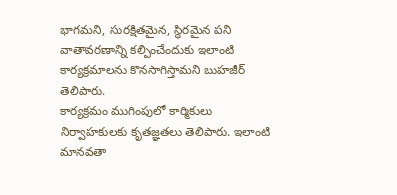భాగమని, సురక్షితమైన, స్థిరమైన పని వాతావరణాన్ని కల్పించేందుకు ఇలాంటి కార్యక్రమాలను కొనసాగిస్తామని బుహజీర్ తెలిపారు.
కార్యక్రమం ముగింపులో కార్మికులు నిర్వాహకులకు కృతజ్ఞతలు తెలిపారు. ఇలాంటి మానవతా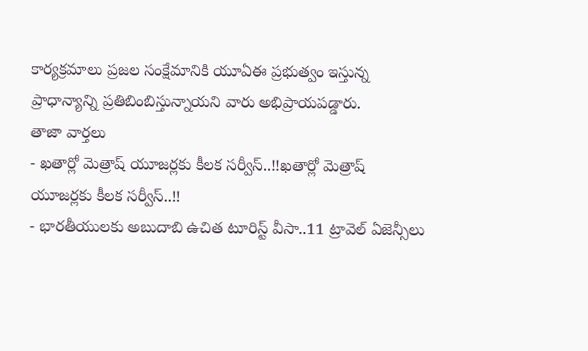కార్యక్రమాలు ప్రజల సంక్షేమానికి యూఏఈ ప్రభుత్వం ఇస్తున్న ప్రాధాన్యాన్ని ప్రతిబింబిస్తున్నాయని వారు అభిప్రాయపడ్డారు.
తాజా వార్తలు
- ఖతార్లో మెత్రాష్ యూజర్లకు కీలక సర్వీస్..!!ఖతార్లో మెత్రాష్ యూజర్లకు కీలక సర్వీస్..!!
- భారతీయులకు అబుదాబి ఉచిత టూరిస్ట్ వీసా..11 ట్రావెల్ ఏజెన్సీలు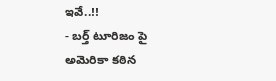ఇవే..!!
- బర్త్ టూరిజం పై అమెరికా కఠిన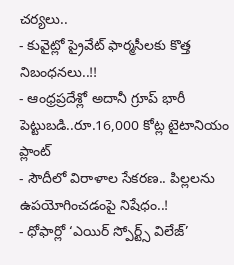చర్యలు..
- కువైట్లో ప్రైవేట్ ఫార్మసీలకు కొత్త నిబంధనలు..!!
- ఆంధ్రప్రదేశ్లో అదానీ గ్రూప్ భారీ పెట్టుబడి..రూ.16,000 కోట్ల టైటానియం ప్లాంట్
- సౌదీలో విరాళాల సేకరణ.. పిల్లలను ఉపయోగించడంపై నిషేధం..!
- ధోఫార్లో ‘ఎయిర్ స్పోర్ట్స్ విలేజ్’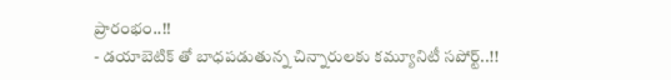ప్రారంభం..!!
- డయాబెటిక్ తో బాధపడుతున్న చిన్నారులకు కమ్యూనిటీ సపోర్ట్..!!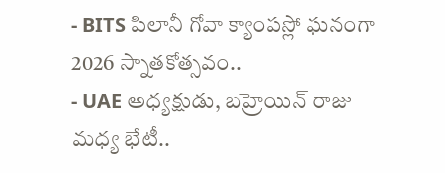- BITS పిలానీ గోవా క్యాంపస్లో ఘనంగా 2026 స్నాతకోత్సవం..
- UAE అధ్యక్షుడు, బహ్రెయిన్ రాజు మధ్య భేటీ..